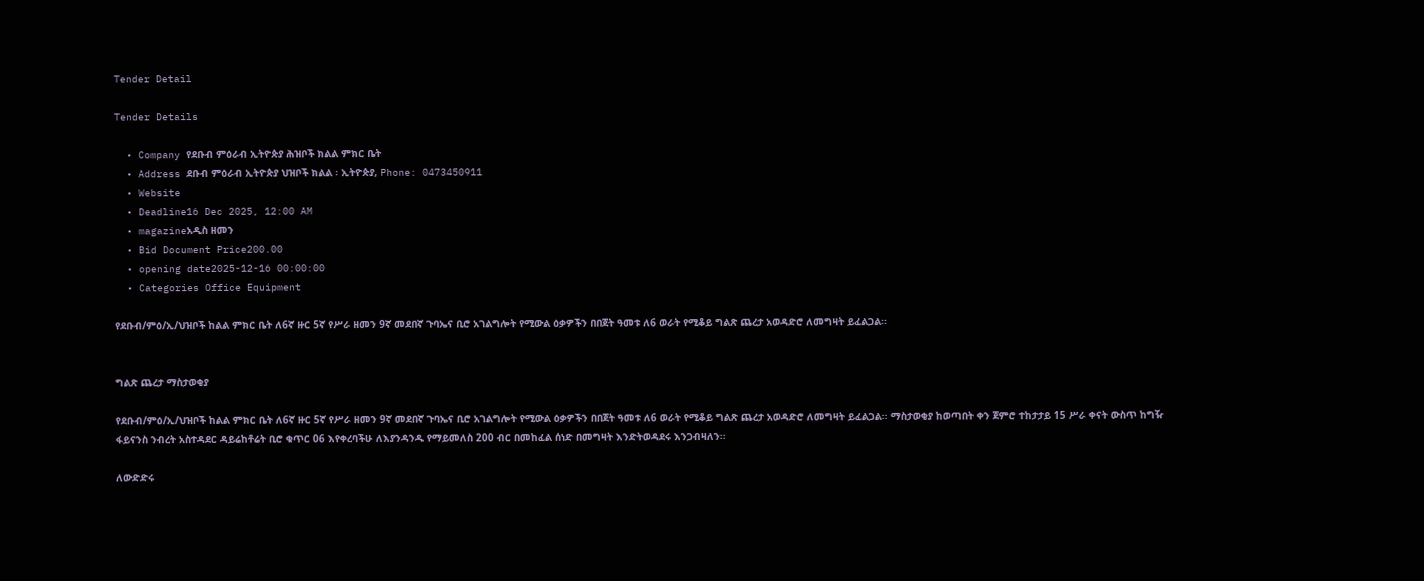Tender Detail

Tender Details

  • Company የደቡብ ምዕራብ ኢትዮጵያ ሕዝቦች ክልል ምክር ቤት
  • Address ደቡብ ምዕራብ ኢትዮጵያ ህዝቦች ክልል ፡ ኢትዮጵያ, Phone: 0473450911
  • Website
  • Deadline16 Dec 2025, 12:00 AM
  • magazineአዲስ ዘመን
  • Bid Document Price200.00
  • opening date2025-12-16 00:00:00
  • Categories Office Equipment

የደቡብ/ምዕ/ኢ/ህዝቦች ከልል ምክር ቤት ለ6ኛ ዙር 5ኛ የሥራ ዘመን 9ኛ መደበኛ ጉባኤና ቢሮ አገልግሎት የሚውል ዕቃዎችን በበጀት ዓመቱ ለ6 ወራት የሚቆይ ግልጽ ጨረታ አወዳድሮ ለመግዛት ይፈልጋል፡፡


ግልጽ ጨረታ ማስታወቂያ

የደቡብ/ምዕ/ኢ/ህዝቦች ከልል ምክር ቤት ለ6ኛ ዙር 5ኛ የሥራ ዘመን 9ኛ መደበኛ ጉባኤና ቢሮ አገልግሎት የሚውል ዕቃዎችን በበጀት ዓመቱ ለ6 ወራት የሚቆይ ግልጽ ጨረታ አወዳድሮ ለመግዛት ይፈልጋል፡፡ ማስታወቂያ ከወጣበት ቀን ጀምሮ ተከታታይ 15 ሥራ ቀናት ውስጥ ከግዥ ፋይናንስ ንብረት አስተዳደር ዳይሬከቶሬት ቢሮ ቁጥር 06 እየቀረባችሁ ለእያንዳንዱ የማይመለስ 200 ብር በመከፈል ሰነድ በመግዛት እንድትወዳደሩ እንጋብዛለን፡፡

ለውድድሩ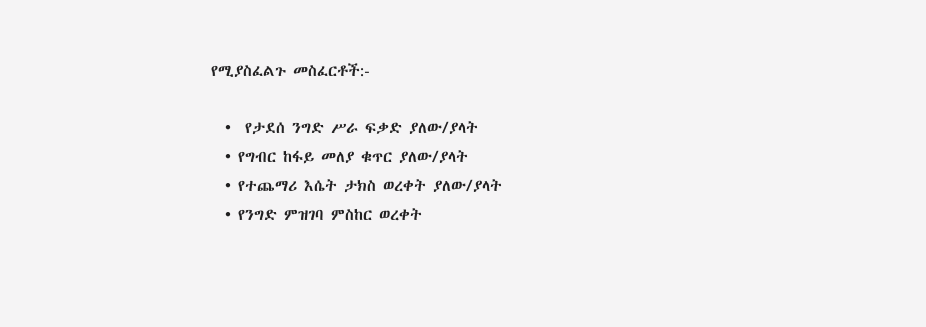የሚያስፈልጉ መስፈርቶች:-

  •  የታደሰ ንግድ ሥራ ፍቃድ ያለው/ያላት
  • የግብር ከፋይ መለያ ቁጥር ያለው/ያላት
  • የተጨማሪ እሴት ታክስ ወረቀት ያለው/ያላት
  • የንግድ ምዝገባ ምስከር ወረቀት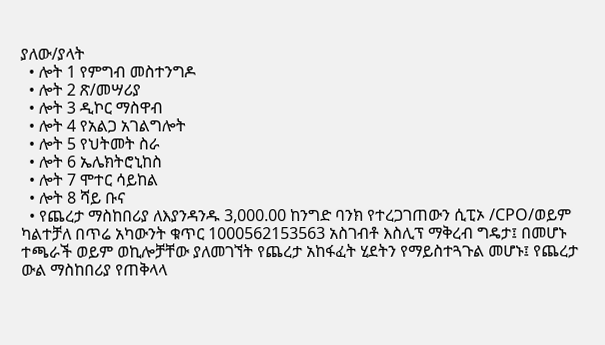ያለው/ያላት
  • ሎት 1 የምግብ መስተንግዶ
  • ሎት 2 ጽ/መሣሪያ
  • ሎት 3 ዲኮር ማስዋብ
  • ሎት 4 የአልጋ አገልግሎት
  • ሎት 5 የህትመት ስራ
  • ሎት 6 ኤሌክትሮኒከስ
  • ሎት 7 ሞተር ሳይከል
  • ሎት 8 ሻይ ቡና
  • የጨረታ ማስከበሪያ ለእያንዳንዱ 3,000.00 ከንግድ ባንክ የተረጋገጠውን ሲፒኦ /CPO/ወይም ካልተቻለ በጥሬ አካውንት ቁጥር 1000562153563 አስገብቶ እስሊፕ ማቅረብ ግዴታ፤ በመሆኑ ተጫራች ወይም ወኪሎቻቸው ያለመገኘት የጨረታ አከፋፈት ሂደትን የማይስተጓጉል መሆኑ፤ የጨረታ ውል ማስከበሪያ የጠቅላላ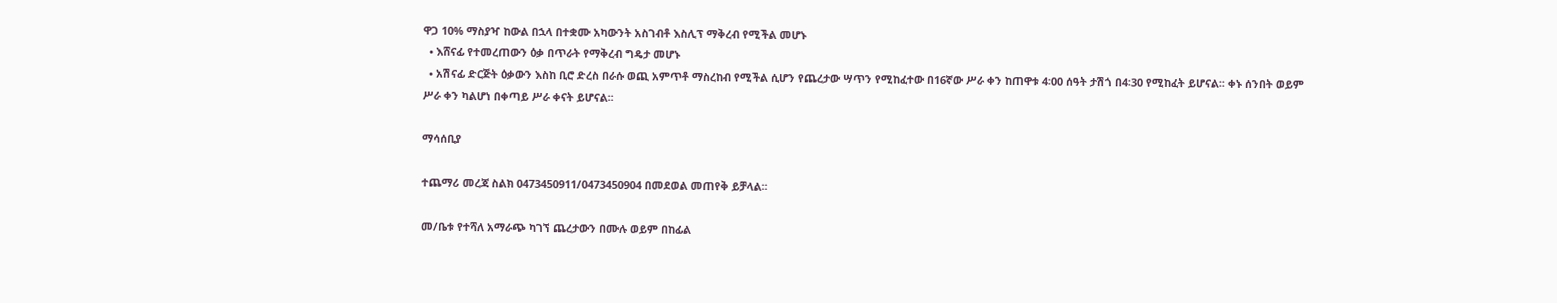ዋጋ 10% ማስያዣ ከውል በኋላ በተቋሙ አካውንት አስገብቶ እስሊፕ ማቅረብ የሚችል መሆኑ
  • እሸናፊ የተመረጠውን ዕቃ በጥራት የማቅረብ ግዴታ መሆኑ
  • አሽናፊ ድርጅት ዕቃውን እስከ ቢሮ ድረስ በራሱ ወጪ አምጥቶ ማስረከብ የሚችል ሲሆን የጨረታው ሣጥን የሚከፈተው በ16ኛው ሥራ ቀን ከጠዋቱ 4፡00 ሰዓት ታሽጎ በ4፡30 የሚከፈት ይሆናል፡፡ ቀኑ ሰንበት ወይም ሥራ ቀን ካልሆነ በቀጣይ ሥራ ቀናት ይሆናል፡፡

ማሳሰቢያ

ተጨማሪ መረጃ ስልክ 0473450911/0473450904 በመደወል መጠየቅ ይቻላል፡፡

መ/ቤቱ የተሻለ አማራጭ ካገኘ ጨረታውን በሙሉ ወይም በከፊል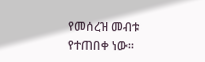የመሰረዝ መብቱ የተጠበቀ ነው።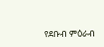የደቡብ ምዕራብ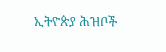ኢትዮጵያ ሕዝቦች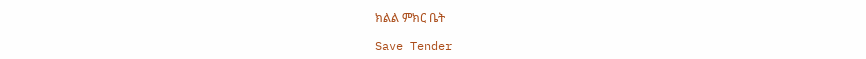ክልል ምክር ቤት

Save Tender